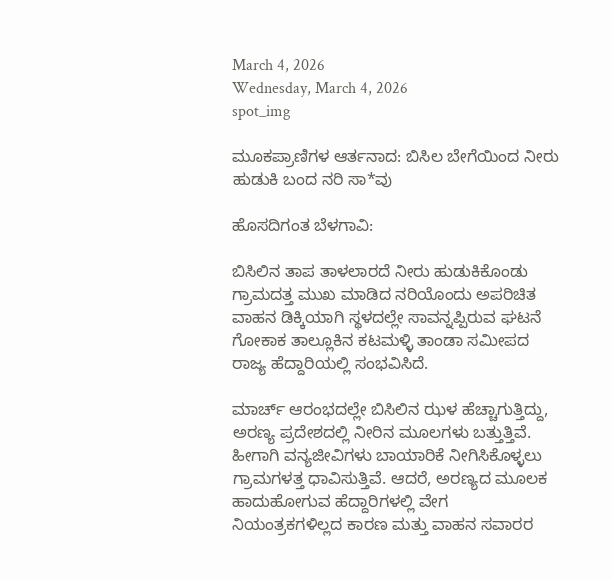March 4, 2026
Wednesday, March 4, 2026
spot_img

ಮೂಕಪ್ರಾಣಿಗಳ ಆರ್ತನಾದ: ಬಿಸಿಲ ಬೇಗೆಯಿಂದ ನೀರು ಹುಡುಕಿ ಬಂದ ನರಿ ಸಾ*ವು

ಹೊಸದಿಗಂತ ಬೆಳಗಾವಿ:

ಬಿಸಿಲಿನ ತಾಪ ತಾಳಲಾರದೆ ನೀರು ಹುಡುಕಿಕೊಂಡು ಗ್ರಾಮದತ್ತ ಮುಖ ಮಾಡಿದ ನರಿಯೊಂದು ಅಪರಿಚಿತ ವಾಹನ ಡಿಕ್ಕಿಯಾಗಿ ಸ್ಥಳದಲ್ಲೇ ಸಾವನ್ನಪ್ಪಿರುವ ಘಟನೆ ಗೋಕಾಕ ತಾಲ್ಲೂಕಿನ ಕಟಮಳ್ಳಿ ತಾಂಡಾ ಸಮೀಪದ ರಾಜ್ಯ ಹೆದ್ದಾರಿಯಲ್ಲಿ ಸಂಭವಿಸಿದೆ.

ಮಾರ್ಚ್ ಆರಂಭದಲ್ಲೇ ಬಿಸಿಲಿನ ಝಳ ಹೆಚ್ಚಾಗುತ್ತಿದ್ದು, ಅರಣ್ಯ ಪ್ರದೇಶದಲ್ಲಿ ನೀರಿನ ಮೂಲಗಳು ಬತ್ತುತ್ತಿವೆ. ಹೀಗಾಗಿ ವನ್ಯಜೀವಿಗಳು ಬಾಯಾರಿಕೆ ನೀಗಿಸಿಕೊಳ್ಳಲು ಗ್ರಾಮಗಳತ್ತ ಧಾವಿಸುತ್ತಿವೆ. ಆದರೆ, ಅರಣ್ಯದ ಮೂಲಕ ಹಾದುಹೋಗುವ ಹೆದ್ದಾರಿಗಳಲ್ಲಿ ವೇಗ ನಿಯಂತ್ರಕಗಳಿಲ್ಲದ ಕಾರಣ ಮತ್ತು ವಾಹನ ಸವಾರರ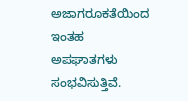ಅಜಾಗರೂಕತೆಯಿಂದ ಇಂತಹ ಅಪಘಾತಗಳು ಸಂಭವಿಸುತ್ತಿವೆ.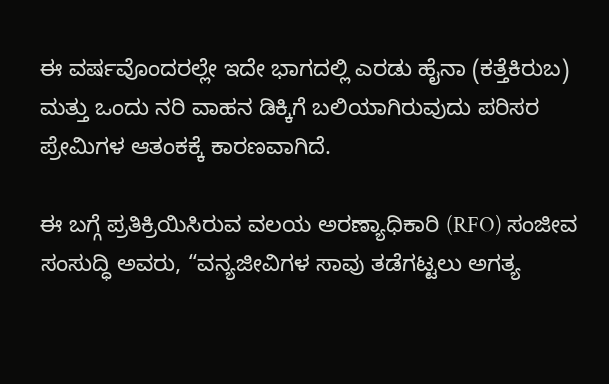ಈ ವರ್ಷವೊಂದರಲ್ಲೇ ಇದೇ ಭಾಗದಲ್ಲಿ ಎರಡು ಹೈನಾ (ಕತ್ತೆಕಿರುಬ) ಮತ್ತು ಒಂದು ನರಿ ವಾಹನ ಡಿಕ್ಕಿಗೆ ಬಲಿಯಾಗಿರುವುದು ಪರಿಸರ ಪ್ರೇಮಿಗಳ ಆತಂಕಕ್ಕೆ ಕಾರಣವಾಗಿದೆ.

ಈ ಬಗ್ಗೆ ಪ್ರತಿಕ್ರಿಯಿಸಿರುವ ವಲಯ ಅರಣ್ಯಾಧಿಕಾರಿ (RFO) ಸಂಜೀವ ಸಂಸುದ್ಧಿ ಅವರು, “ವನ್ಯಜೀವಿಗಳ ಸಾವು ತಡೆಗಟ್ಟಲು ಅಗತ್ಯ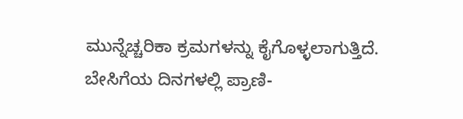ಮುನ್ನೆಚ್ಚರಿಕಾ ಕ್ರಮಗಳನ್ನು ಕೈಗೊಳ್ಳಲಾಗುತ್ತಿದೆ. ಬೇಸಿಗೆಯ ದಿನಗಳಲ್ಲಿ ಪ್ರಾಣಿ-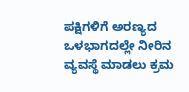ಪಕ್ಷಿಗಳಿಗೆ ಅರಣ್ಯದ ಒಳಭಾಗದಲ್ಲೇ ನೀರಿನ ವ್ಯವಸ್ಥೆ ಮಾಡಲು ಕ್ರಮ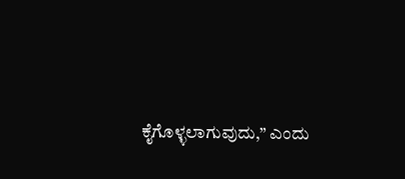ಕೈಗೊಳ್ಳಲಾಗುವುದು,” ಎಂದು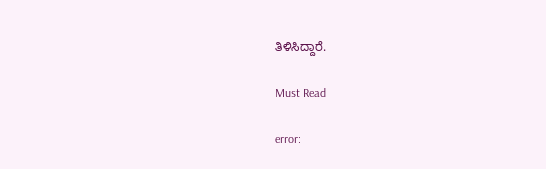ತಿಳಿಸಿದ್ದಾರೆ.

Must Read

error: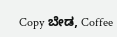Copy ಬೇಡ, Coffee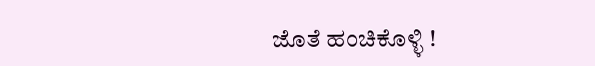ಜೊತೆ ಹಂಚಿಕೊಳ್ಳಿ !